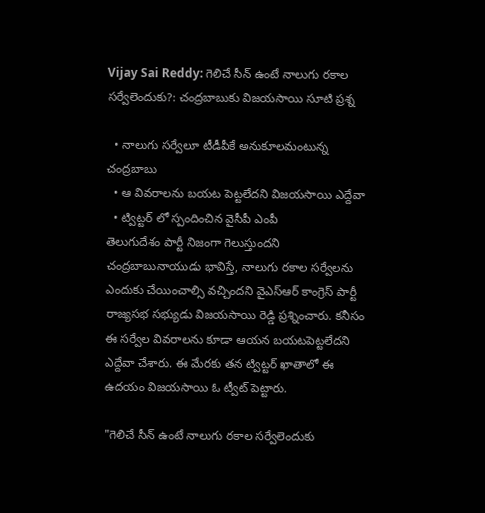Vijay Sai Reddy: గెలిచే సీన్ ఉంటే నాలుగు రకాల సర్వేలెందుకు?: చంద్రబాబుకు విజయసాయి సూటి ప్రశ్న

  • నాలుగు సర్వేలూ టీడీపీకే అనుకూలమంటున్న చంద్రబాబు
  • ఆ వివరాలను బయట పెట్టలేదని విజయసాయి ఎద్దేవా
  • ట్విట్టర్ లో స్పందించిన వైసీపీ ఎంపీ
తెలుగుదేశం పార్టీ నిజంగా గెలుస్తుందని చంద్రబాబునాయుడు భావిస్తే, నాలుగు రకాల సర్వేలను ఎందుకు చేయించాల్సి వచ్చిందని వైఎస్ఆర్ కాంగ్రెస్ పార్టీ రాజ్యసభ సభ్యుడు విజయసాయి రెడ్డి ప్రశ్నించారు. కనీసం ఈ సర్వేల వివరాలను కూడా ఆయన బయటపెట్టలేదని ఎద్దేవా చేశారు. ఈ మేరకు తన ట్విట్టర్ ఖాతాలో ఈ ఉదయం విజయసాయి ఓ ట్వీట్ పెట్టారు.

"గెలిచే సీన్ ఉంటే నాలుగు రకాల సర్వేలెందుకు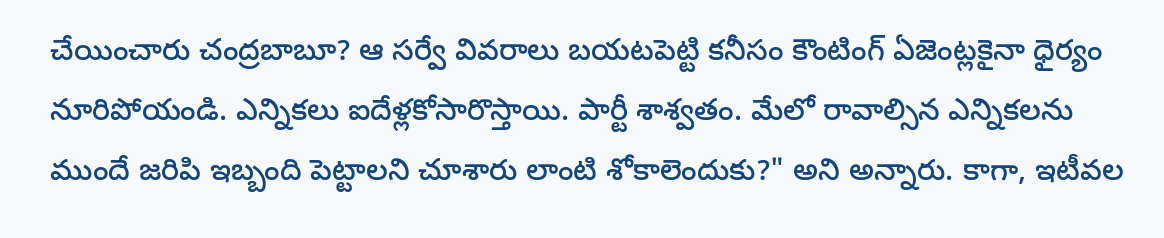చేయించారు చంద్రబాబూ? ఆ సర్వే వివరాలు బయటపెట్టి కనీసం కౌంటింగ్ ఏజెంట్లకైనా ధైర్యం నూరిపోయండి. ఎన్నికలు ఐదేళ్లకోసారొస్తాయి. పార్టీ శాశ్వతం. మేలో రావాల్సిన ఎన్నికలను ముందే జరిపి ఇబ్బంది పెట్టాలని చూశారు లాంటి శోకాలెందుకు?" అని అన్నారు. కాగా, ఇటీవల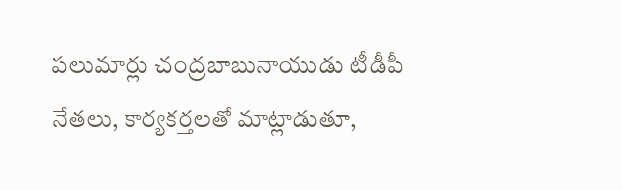పలుమార్లు చంద్రబాబునాయుడు టీడీపీ నేతలు, కార్యకర్తలతో మాట్లాడుతూ,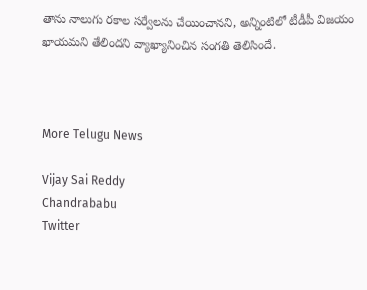తాను నాలుగు రకాల సర్వేలను చేయించానని, అన్నింటిలో టీడీపీ విజయం ఖాయమని తేలిందని వ్యాఖ్యానించిన సంగతి తెలిసిందే.



More Telugu News

Vijay Sai Reddy
Chandrababu
Twitter